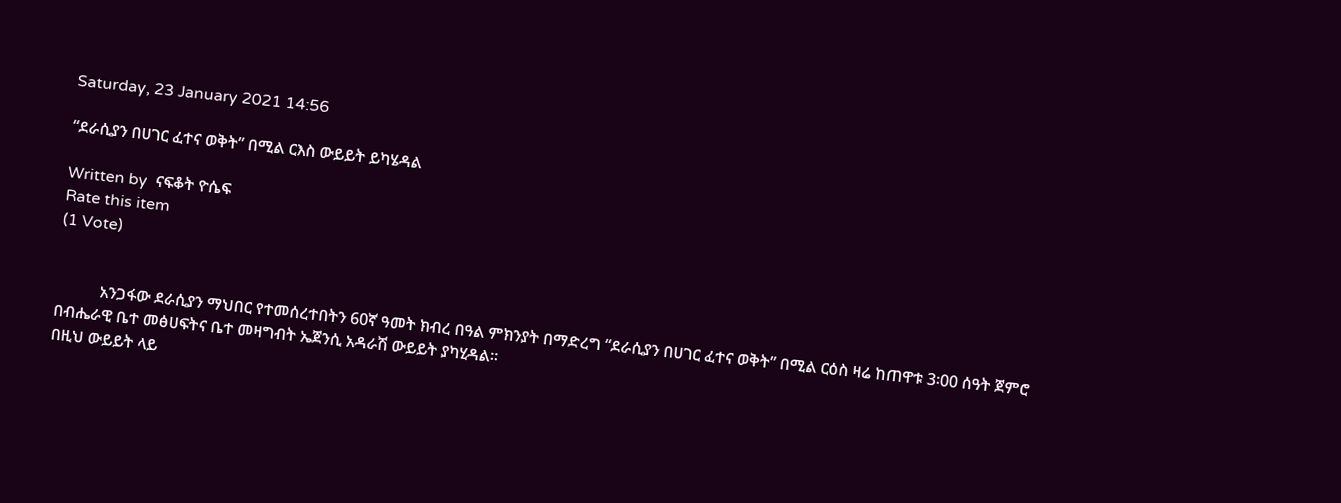Saturday, 23 January 2021 14:56

“ደራሲያን በሀገር ፈተና ወቅት” በሚል ርእስ ውይይት ይካሄዳል

Written by  ናፍቆት ዮሴፍ
Rate this item
(1 Vote)


           አንጋፋው ደራሲያን ማህበር የተመሰረተበትን 60ኛ ዓመት ክብረ በዓል ምክንያት በማድረግ “ደራሲያን በሀገር ፈተና ወቅት” በሚል ርዕስ ዛሬ ከጠዋቱ 3፡00 ሰዓት ጀምሮ በብሔራዊ ቤተ መፅሀፍትና ቤተ መዛግብት ኤጀንሲ አዳራሽ ውይይት ያካሂዳል፡፡
በዚህ ውይይት ላይ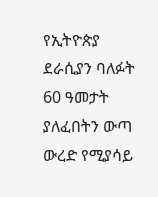የኢትዮጵያ ደራሲያን ባለፉት 60 ዓመታት ያለፈበትን ውጣ ውረድ የሚያሳይ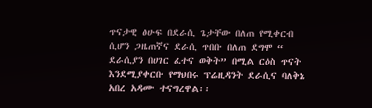ጥናታዊ ፅሁፍ በደራሲ ጌታቸው በለጠ የሚቀርብ ሲሆን ጋዜጠኛና ደራሲ ጥበቡ በለጠ ደግሞ “ ደራሲያን በሀገር ፈተና ወቅት” በሚል ርዕስ ጥናት እንደሚያቀርቡ የማህበሩ ፕሬዚዳንት ደራሲና ባለቅኔ አበረ አዳሙ ተናግረዋል፡፡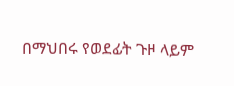በማህበሩ የወደፊት ጉዞ ላይም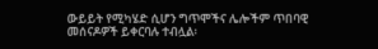ውይይት የሚካሄድ ሲሆን ግጥሞችና ሌሎችም ጥበባዊ መሰናዶዎች ይቀርባሉ ተብሏል፡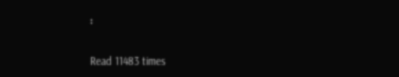፡


Read 11483 times